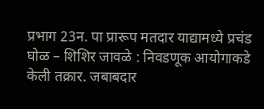प्रभाग 23न. पा प्रारूप मतदार याद्यामध्ये प्रचंड घोळ – शिशिर जावळे : निवडणूक आयोगाकडे केली तक्रार. जबाबदार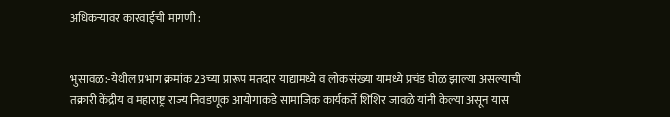अधिकऱ्यावर कारवाईची मागणी :


भुसावळ:-येथील प्रभाग क्रमांक 23च्या प्रारूप मतदार याद्यामध्ये व लोकसंख्या यामध्ये प्रचंड घोळ झाल्या असल्याची तक्रारी केंद्रीय व महाराष्ट्र राज्य निवडणूक आयोगाकडे सामाजिक कार्यकर्ते शिशिर जावळे यांनी केल्या असून यास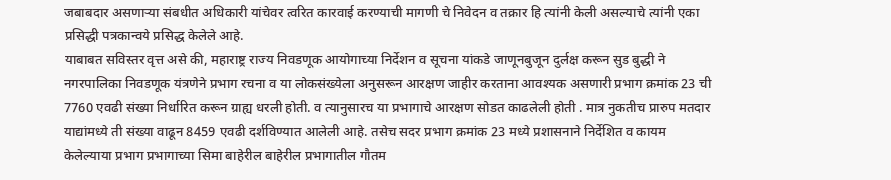जबाबदार असणाऱ्या संबधीत अधिकारी यांचेवर त्वरित कारवाई करण्याची मागणी चे निवेदन व तक्रार हि त्यांनी केली असल्याचे त्यांनी एका प्रसिद्धी पत्रकान्वये प्रसिद्ध केलेले आहे.
याबाबत सविस्तर वृत्त असे की, महाराष्ट्र राज्य निवडणूक आयोगाच्या निर्देशन व सूचना यांकडे जाणूनबुजून दुर्लक्ष करून सुड बुद्धी ने नगरपालिका निवडणूक यंत्रणेने प्रभाग रचना व या लोकसंख्येला अनुसरून आरक्षण जाहीर करताना आवश्यक असणारी प्रभाग क्रमांक 23 ची 7760 एवढी संख्या निर्धारित करून ग्राह्य धरली होती. व त्यानुसारच या प्रभागाचे आरक्षण सोडत काढलेली होती . मात्र नुकतीच प्रारुप मतदार याद्यांमध्ये ती संख्या वाढून 8459 एवढी दर्शविण्यात आलेली आहे. तसेच सदर प्रभाग क्रमांक 23 मध्ये प्रशासनाने निर्देशित व कायम केलेल्याया प्रभाग प्रभागाच्या सिमा बाहेरील बाहेरील प्रभागातील गौतम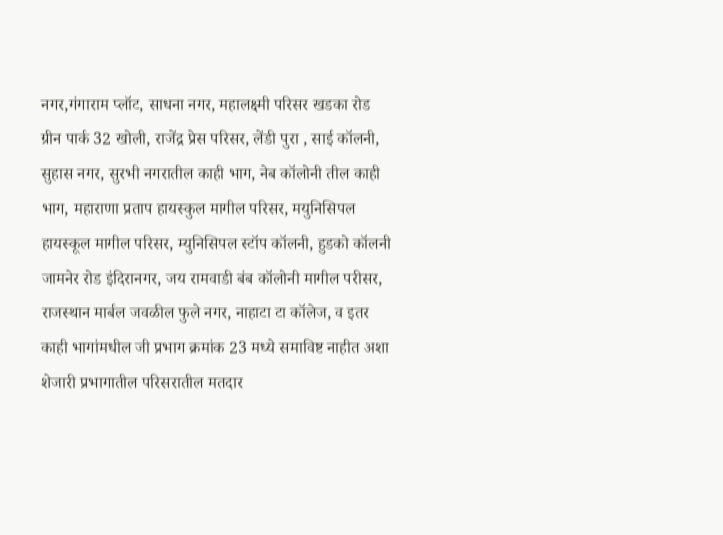नगर,गंगाराम प्लॉट, साधना नगर, महालक्ष्मी परिसर खडका रोड ग्रीन पार्क 32 खोली, राजेंद्र प्रेस परिसर, लेंडी पुरा , साई कॉलनी, सुहास नगर, सुरभी नगरातील काही भाग, नेब कॉलोनी तील काही भाग, महाराणा प्रताप हायस्कुल मागील परिसर, मयुनिसिपल हायस्कूल मागील परिसर, म्युनिसिपल स्टॉप कॉलनी, हुडको कॉलनी जामनेर रोड इंदिरानगर, जय रामवाडी बंब कॉलोनी मागील परीसर, राजस्थान मार्बल जवळील फुले नगर, नाहाटा टा कॉलेज, व इतर काही भागांमधील जी प्रभाग क्रमांक 23 मध्ये समाविष्ट नाहीत अशा शेजारी प्रभागातील परिसरातील मतदार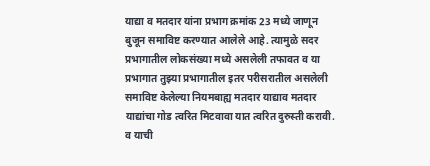याद्या व मतदार यांना प्रभाग क्रमांक 23 मध्ये जाणून बुजून समाविष्ट करण्यात आलेले आहे. त्यामुळे सदर प्रभागातील लोकसंख्या मध्ये असलेली तफावत व या प्रभागात तुझ्या प्रभागातील इतर परीसरातील असलेली समाविष्ट केलेल्या नियमबाह्य मतदार याद्याव मतदार याद्यांचा गोड त्वरित मिटवावा यात त्वरित दुरुस्ती करावी. व याची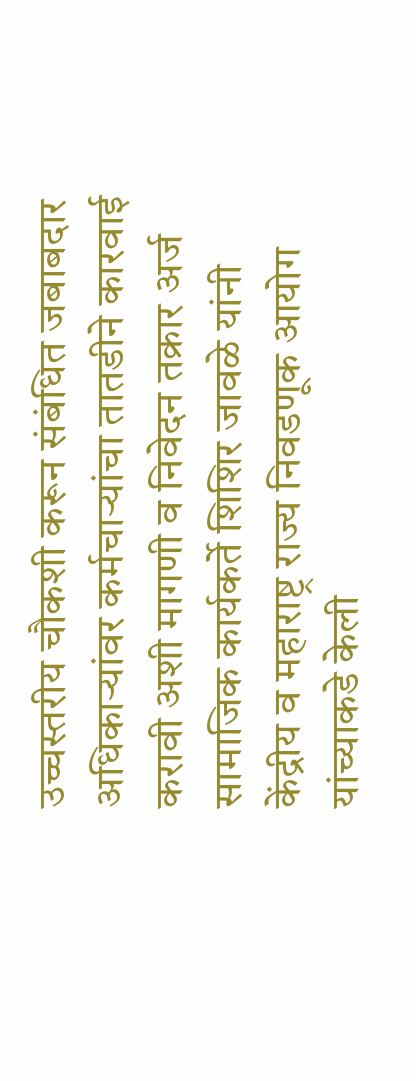उच्चस्तरीय चौकशी करून संबंधित जबाबदार अधिकाऱ्यांवर कर्मचाऱ्यांचा तातडीने कारवाई करावी अशी मागणी व निवेदन तक्रार अर्ज सामाजिक कार्यकर्ते शिशिर जावळे यांनी केंद्रीय व महाराष्ट्र राज्य निवडणूक आयोग यांच्याकडे केली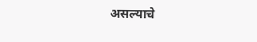असल्याचे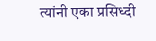त्यांनी एका प्रसिध्दी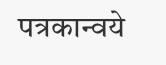पत्रकान्वये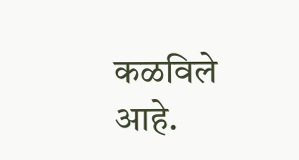कळविले आहे.